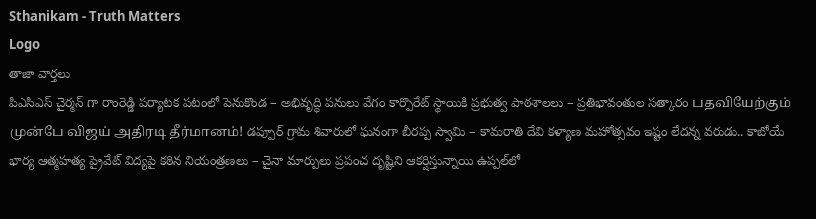Sthanikam - Truth Matters
Logo
తాజా వార్తలు
పిఎసిఎస్ చైర్మన్ గా రాంరెడ్డి పర్యాటక పటంలో పెనుకొండ – అభివృద్ధి పనులు వేగం కార్పొరేట్ స్థాయికి ప్రభుత్వ పాఠశాలలు – ప్రతిభావంతుల సత్కారం பதவியேற்கும் முன்பே விஜய் அதிரடி தீர்மானம்! డప్పూర్ గ్రామ శివారులో ఘనంగా బీరప్ప స్వామి – కామరాతి దేవి కళ్యాణ మహోత్సవం ఇష్టం లేదన్న వరుడు.. కాబోయే భార్య ఆత్మహత్య ప్రైవేట్ విద్యపై కఠిన నియంత్రణలు – చైనా మార్పులు ప్రపంచ దృష్టిని ఆకర్షిస్తున్నాయి ఉప్పల్‌లో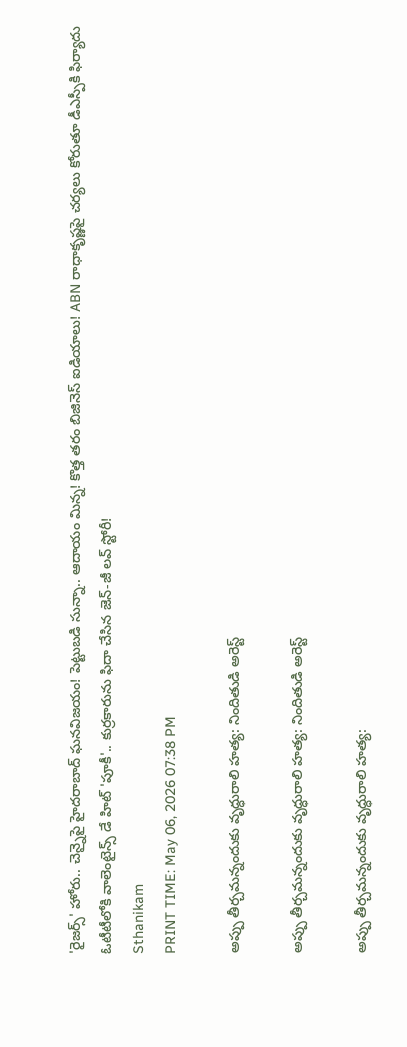'రైజర్స్' హోరు.. చెన్నైపై హైదరాబాద్ ఘనవిజయం! పెట్టుబడి సున్నా.. ఆదాయం మిన్న! కొత్త తరం బిజినెస్ ఐడియాలు! ABN రాధాకృష్ణపై చర్యలు కోరుతూ డీఎస్పీకి ఫిర్యాదు ఓటీటీలోకి వాలెంటైన్స్ డే హిట్ 'పూకీ'.. కుర్రకారును ఫిదా చేసిన జెన్-జీ లవ్ స్టోరీ!
Sthanikam
PRINT TIME: May 06, 2026 07:38 PM

అప్పు తీర్చమన్నందుకు వృద్ధురాలి హత్య: నిందితుడి అరెస్ట్

అప్పు తీర్చమన్నందుకు వృద్ధురాలి హత్య: నిందితుడి అరెస్ట్

అప్పు తీర్చమన్నందుకు వృద్ధురాలి హత్య: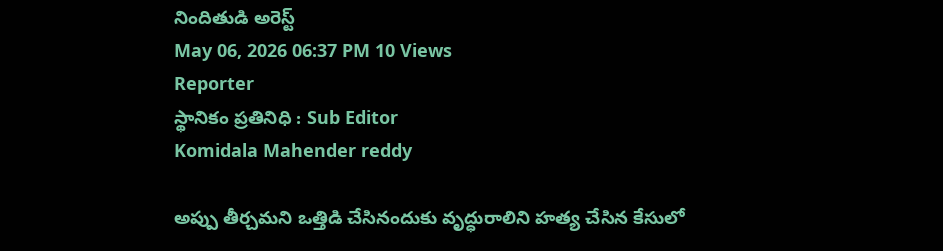నిందితుడి అరెస్ట్
May 06, 2026 06:37 PM 10 Views
Reporter
స్థానికం ప్రతినిధి : Sub Editor
Komidala Mahender reddy

అప్పు తీర్చమని ఒత్తిడి చేసినందుకు వృద్ధురాలిని హత్య చేసిన కేసులో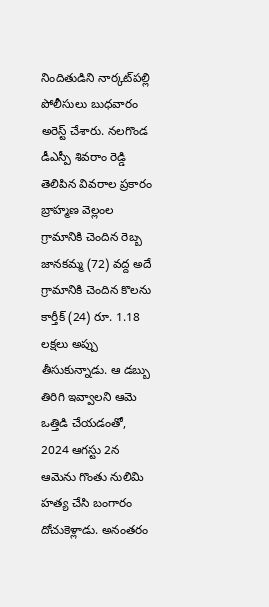నిందితుడిని నార్కట్‌పల్లి పోలీసులు బుధవారం అరెస్ట్ చేశారు. నలగొండ డీఎస్పీ శివరాం రెడ్డి తెలిపిన వివరాల ప్రకారం బ్రాహ్మణ వెల్లంల గ్రామానికి చెందిన రెబ్బ జానకమ్మ (72) వద్ద అదే గ్రామానికి చెందిన కొలను కార్తీక్ (24) రూ. 1.18 లక్షలు అప్పు తీసుకున్నాడు. ఆ డబ్బు తిరిగి ఇవ్వాలని ఆమె ఒత్తిడి చేయడంతో, 2024 ఆగస్టు 2న ఆమెను గొంతు నులిమి హత్య చేసి బంగారం దోచుకెళ్లాడు. అనంతరం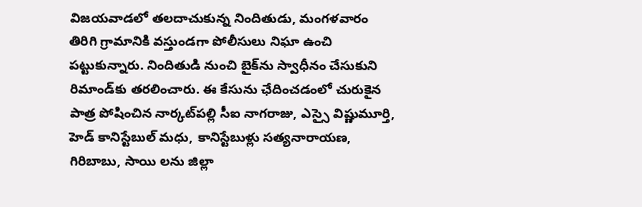విజయవాడలో తలదాచుకున్న నిందితుడు, మంగళవారం తిరిగి గ్రామానికి వస్తుండగా పోలీసులు నిఘా ఉంచి పట్టుకున్నారు. నిందితుడి నుంచి బైక్‌ను స్వాధీనం చేసుకుని రిమాండ్‌కు తరలించారు. ఈ కేసును ఛేదించడంలో చురుకైన పాత్ర పోషించిన నార్కట్‌పల్లి సీఐ నాగరాజు, ఎస్సై విష్ణుమూర్తి, హెడ్ కానిస్టేబుల్ మధు, కానిస్టేబుళ్లు సత్యనారాయణ, గిరిబాబు, సాయి లను జిల్లా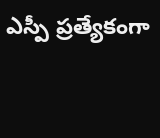ఎస్పీ ప్రత్యేకంగా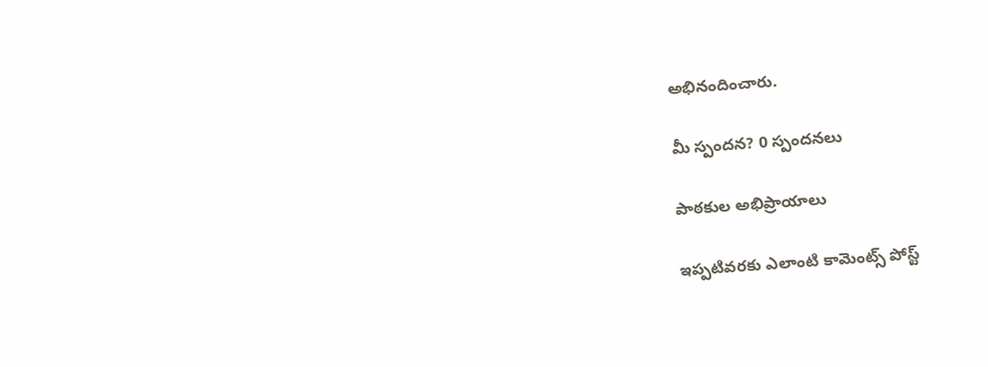అభినందించారు.

మీ స్పందన? 0 స్పందనలు

పాఠకుల అభిప్రాయాలు

ఇప్పటివరకు ఎలాంటి కామెంట్స్ పోస్ట్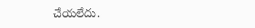చేయలేదు.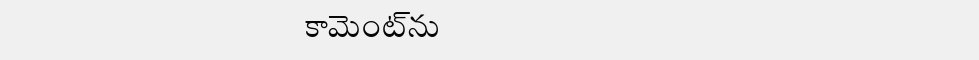కామెంట్‌ను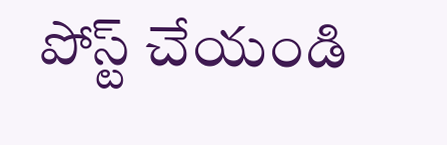పోస్ట్ చేయండి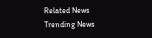Related News
Trending News